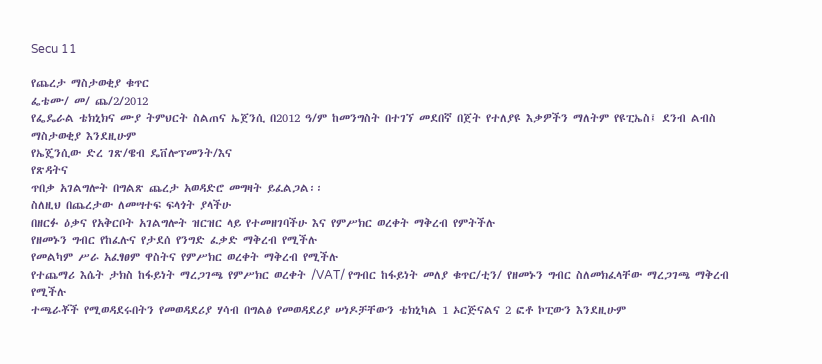Secu 11

የጨረታ ማስታወቂያ ቁጥር
ፌቴሙ/ መ/ ጨ/2/2012
የፌዴራል ቴክኒክና ሙያ ትምህርት ስልጠና ኤጀንሲ በ2012 ዓ/ም ከመንግስት በተገኘ መደበኛ በጀት የተለያዩ እቃዎችን ማለትም የዩፒኤስ፤ ደንብ ልብስ ማስታወቂያ እንደዚሁም
የኤጄንሲው ድረ ገጽ/ዌብ ዴቨሎፕመንት/እና
የጽዳትና
ጥበቃ አገልግሎት በግልጽ ጨረታ አወዳድሮ መግዛት ይፈልጋል፡፡
ስለዚህ በጨረታው ለመሣተፍ ፍላጎት ያላችሁ
በዘርፉ ዕቃና የአቅርቦት አገልግሎት ዝርዝር ላይ የተመዘገባችሁ እና የምሥክር ወረቀት ማቅረብ የምትችሉ
የዘመኑን ግብር የከፈሉና የታደሰ የንግድ ፈቃድ ማቅረብ የሚችሉ
የመልካም ሥራ አፈፃፀም ዋስትና የምሥክር ወረቀት ማቅረብ የሚችሉ
የተጨማሪ እሴት ታክስ ከፋይነት ማረጋገጫ የምሥክር ወረቀት /VAT/ የግብር ከፋይነት መለያ ቁጥር/ቲን/ የዘመኑን ግብር ስለመክፈላቸው ማረጋገጫ ማቅረብ የሚችሉ
ተጫራቾች የሚወዳደሩበትን የመወዳደሪያ ሃሳብ በግልፅ የመወዳደሪያ ሠነዶቻቸውን ቴክኒካል 1 ኦርጅናልና 2 ፎቶ ኮፒውን እንደዚሁም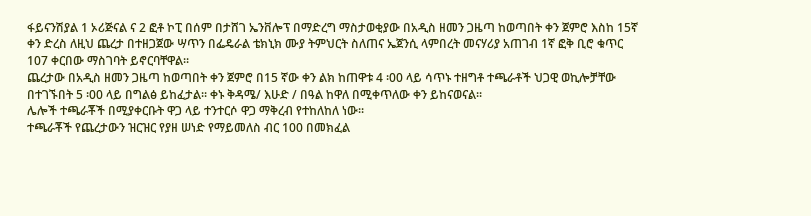ፋይናንሽያል 1 ኦሪጅናል ና 2 ፎቶ ኮፒ በሰም በታሸገ ኤንቨሎፕ በማድረግ ማስታወቂያው በአዲስ ዘመን ጋዜጣ ከወጣበት ቀን ጀምሮ እስከ 15ኛ ቀን ድረስ ለዚህ ጨረታ በተዘጋጀው ሣጥን በፌዴራል ቴክኒክ ሙያ ትምህርት ስለጠና ኤጀንሲ ላምበረት መናሃሪያ አጠገብ 1ኛ ፎቅ ቢሮ ቁጥር 107 ቀርበው ማስገባት ይኖርባቸዋል፡፡
ጨረታው በአዲስ ዘመን ጋዜጣ ከወጣበት ቀን ጀምሮ በ15 ኛው ቀን ልክ ከጠዋቱ 4 ፡00 ላይ ሳጥኑ ተዘግቶ ተጫራቶች ህጋዊ ወኪሎቻቸው በተገኙበት 5 ፡00 ላይ በግልፅ ይከፈታል፡፡ ቀኑ ቅዳሜ/ እሁድ / በዓል ከዋለ በሚቀጥለው ቀን ይከናወናል፡፡
ሌሎች ተጫራቾች በሚያቀርቡት ዋጋ ላይ ተንተርሶ ዋጋ ማቅረብ የተከለከለ ነው፡፡
ተጫራቾች የጨረታውን ዝርዝር የያዘ ሠነድ የማይመለስ ብር 100 በመክፈል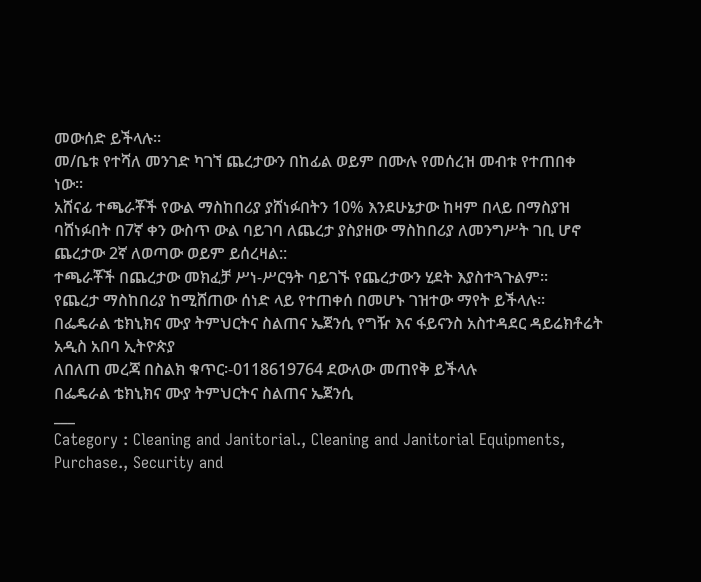መውሰድ ይችላሉ፡፡
መ/ቤቱ የተሻለ መንገድ ካገኘ ጨረታውን በከፊል ወይም በሙሉ የመሰረዝ መብቱ የተጠበቀ ነው፡፡
አሸናፊ ተጫራቾች የውል ማስከበሪያ ያሸነፉበትን 10% እንደሁኔታው ከዛም በላይ በማስያዝ ባሸነፉበት በ7ኛ ቀን ውስጥ ውል ባይገባ ለጨረታ ያስያዘው ማስከበሪያ ለመንግሥት ገቢ ሆኖ ጨረታው 2ኛ ለወጣው ወይም ይሰረዛል::
ተጫራቾች በጨረታው መክፈቻ ሥነ-ሥርዓት ባይገኙ የጨረታውን ሂደት እያስተጓጉልም፡፡
የጨረታ ማስከበሪያ ከሚሸጠው ሰነድ ላይ የተጠቀሰ በመሆኑ ገዝተው ማየት ይችላሉ፡፡
በፌዴራል ቴክኒክና ሙያ ትምህርትና ስልጠና ኤጀንሲ የግዥ እና ፋይናንስ አስተዳደር ዳይሬክቶሬት አዲስ አበባ ኢትዮጵያ
ለበለጠ መረጃ በስልክ ቁጥር፡-0118619764 ደውለው መጠየቅ ይችላሉ
በፌዴራል ቴክኒክና ሙያ ትምህርትና ስልጠና ኤጀንሲ
___
Category : Cleaning and Janitorial., Cleaning and Janitorial Equipments, Purchase., Security and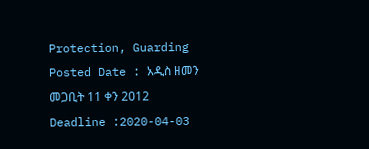Protection, Guarding
Posted Date : አዲስ ዘመን መጋቢት 11 ቀን 2012
Deadline :2020-04-03